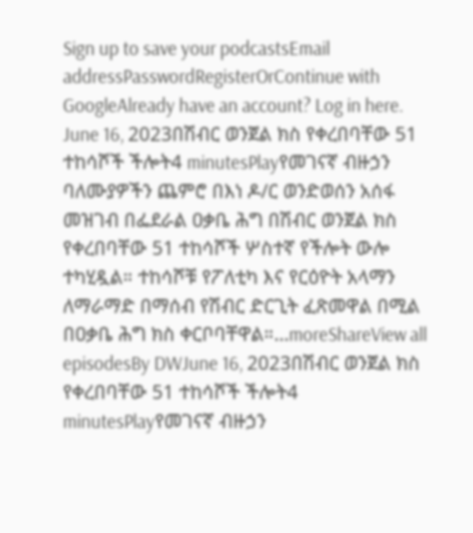Sign up to save your podcastsEmail addressPasswordRegisterOrContinue with GoogleAlready have an account? Log in here.
June 16, 2023በሽብር ወንጀል ክስ የቀረበባቸው 51 ተከሳሾች ችሎት4 minutesPlayየመገናኛ ብዙኃን ባለሙያዎችን ጨምሮ በእነ ዶ/ር ወንድወሰን አሰፋ መዝገብ በፌደራል ዐቃቤ ሕግ በሽብር ወንጀል ክስ የቀረበባቸው 51 ተከሳሾች ሦስተኛ የችሎት ውሎ ተካሂዷል። ተከሳሾቹ የፖለቲካ እና የርዕዮት አላማን ለማራማድ በማሰብ የሽብር ድርጊት ፈጽመዋል በሚል በዐቃቤ ሕግ ክስ ቀርቦባቸዋል።...moreShareView all episodesBy DWJune 16, 2023በሽብር ወንጀል ክስ የቀረበባቸው 51 ተከሳሾች ችሎት4 minutesPlayየመገናኛ ብዙኃን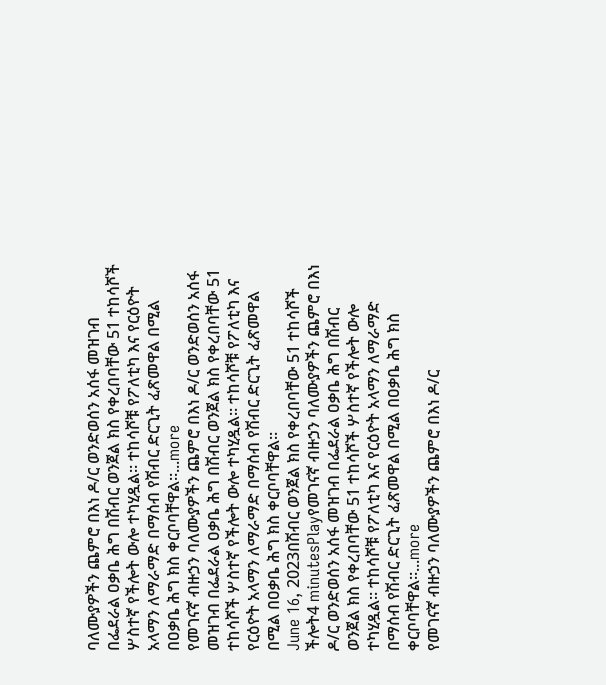ባለሙያዎችን ጨምሮ በእነ ዶ/ር ወንድወሰን አሰፋ መዝገብ በፌደራል ዐቃቤ ሕግ በሽብር ወንጀል ክስ የቀረበባቸው 51 ተከሳሾች ሦስተኛ የችሎት ውሎ ተካሂዷል። ተከሳሾቹ የፖለቲካ እና የርዕዮት አላማን ለማራማድ በማሰብ የሽብር ድርጊት ፈጽመዋል በሚል በዐቃቤ ሕግ ክስ ቀርቦባቸዋል።...more
የመገናኛ ብዙኃን ባለሙያዎችን ጨምሮ በእነ ዶ/ር ወንድወሰን አሰፋ መዝገብ በፌደራል ዐቃቤ ሕግ በሽብር ወንጀል ክስ የቀረበባቸው 51 ተከሳሾች ሦስተኛ የችሎት ውሎ ተካሂዷል። ተከሳሾቹ የፖለቲካ እና የርዕዮት አላማን ለማራማድ በማሰብ የሽብር ድርጊት ፈጽመዋል በሚል በዐቃቤ ሕግ ክስ ቀርቦባቸዋል።
June 16, 2023በሽብር ወንጀል ክስ የቀረበባቸው 51 ተከሳሾች ችሎት4 minutesPlayየመገናኛ ብዙኃን ባለሙያዎችን ጨምሮ በእነ ዶ/ር ወንድወሰን አሰፋ መዝገብ በፌደራል ዐቃቤ ሕግ በሽብር ወንጀል ክስ የቀረበባቸው 51 ተከሳሾች ሦስተኛ የችሎት ውሎ ተካሂዷል። ተከሳሾቹ የፖለቲካ እና የርዕዮት አላማን ለማራማድ በማሰብ የሽብር ድርጊት ፈጽመዋል በሚል በዐቃቤ ሕግ ክስ ቀርቦባቸዋል።...more
የመገናኛ ብዙኃን ባለሙያዎችን ጨምሮ በእነ ዶ/ር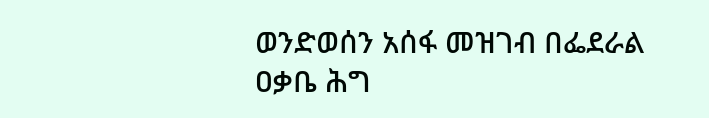ወንድወሰን አሰፋ መዝገብ በፌደራል ዐቃቤ ሕግ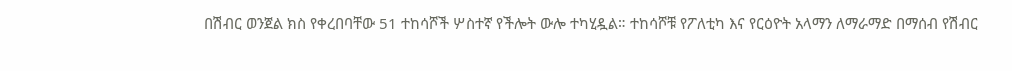በሽብር ወንጀል ክስ የቀረበባቸው 51 ተከሳሾች ሦስተኛ የችሎት ውሎ ተካሂዷል። ተከሳሾቹ የፖለቲካ እና የርዕዮት አላማን ለማራማድ በማሰብ የሽብር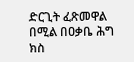ድርጊት ፈጽመዋል በሚል በዐቃቤ ሕግ ክስ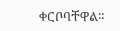ቀርቦባቸዋል።